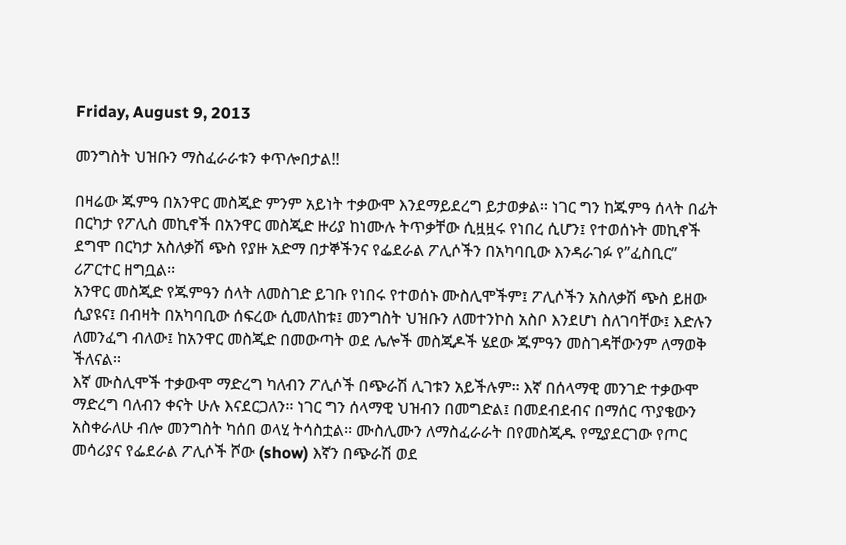Friday, August 9, 2013

መንግስት ህዝቡን ማስፈራራቱን ቀጥሎበታል!!

በዛሬው ጁምዓ በአንዋር መስጂድ ምንም አይነት ተቃውሞ እንደማይደረግ ይታወቃል፡፡ ነገር ግን ከጁምዓ ሰላት በፊት በርካታ የፖሊስ መኪኖች በአንዋር መስጂድ ዙሪያ ከነሙሉ ትጥቃቸው ሲዟዟሩ የነበረ ሲሆን፤ የተወሰኑት መኪኖች ደግሞ በርካታ አስለቃሽ ጭስ የያዙ አድማ በታኞችንና የፌደራል ፖሊሶችን በአካባቢው እንዳራገፉ የ”ፈስቢር” ሪፖርተር ዘግቧል፡፡
አንዋር መስጂድ የጁምዓን ሰላት ለመስገድ ይገቡ የነበሩ የተወሰኑ ሙስሊሞችም፤ ፖሊሶችን አስለቃሽ ጭስ ይዘው ሲያዩና፤ በብዛት በአካባቢው ሰፍረው ሲመለከቱ፤ መንግስት ህዝቡን ለመተንኮስ አስቦ እንደሆነ ስለገባቸው፤ እድሉን ለመንፈግ ብለው፤ ከአንዋር መስጂድ በመውጣት ወደ ሌሎች መስጂዶች ሄደው ጁምዓን መስገዳቸውንም ለማወቅ ችለናል፡፡
እኛ ሙስሊሞች ተቃውሞ ማድረግ ካለብን ፖሊሶች በጭራሽ ሊገቱን አይችሉም፡፡ እኛ በሰላማዊ መንገድ ተቃውሞ ማድረግ ባለብን ቀናት ሁሉ እናደርጋለን፡፡ ነገር ግን ሰላማዊ ህዝብን በመግድል፤ በመደብደብና በማሰር ጥያቄውን አስቀራለሁ ብሎ መንግስት ካሰበ ወላሂ ትሳስቷል፡፡ ሙስሊሙን ለማስፈራራት በየመስጂዱ የሚያደርገው የጦር መሳሪያና የፌደራል ፖሊሶች ሾው (show) እኛን በጭራሽ ወደ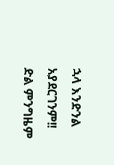ኋላ እንድንል አያደርገንም!!
ድል ምንግዜም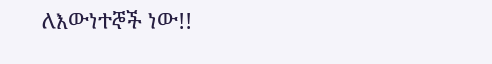ለእውነተኞች ነው!!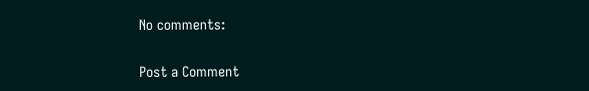No comments:

Post a Comment